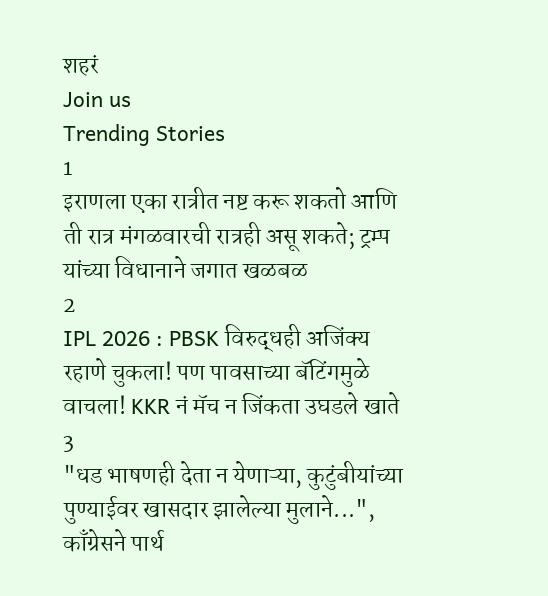शहरं
Join us
Trending Stories
1
इराणला एका रात्रीत नष्ट करू शकतो आणि ती रात्र मंगळवारची रात्रही असू शकते; ट्रम्प यांच्या विधानाने जगात खळबळ
2
IPL 2026 : PBSK विरुद्धही अजिंक्य रहाणे चुकला! पण पावसाच्या बॅटिंगमुळे वाचला! KKR नं मॅच न जिंकता उघडले खाते
3
"धड भाषणही देता न येणाऱ्या, कुटुंबीयांच्या पुण्याईवर खासदार झालेल्या मुलाने...", काँग्रेसने पार्थ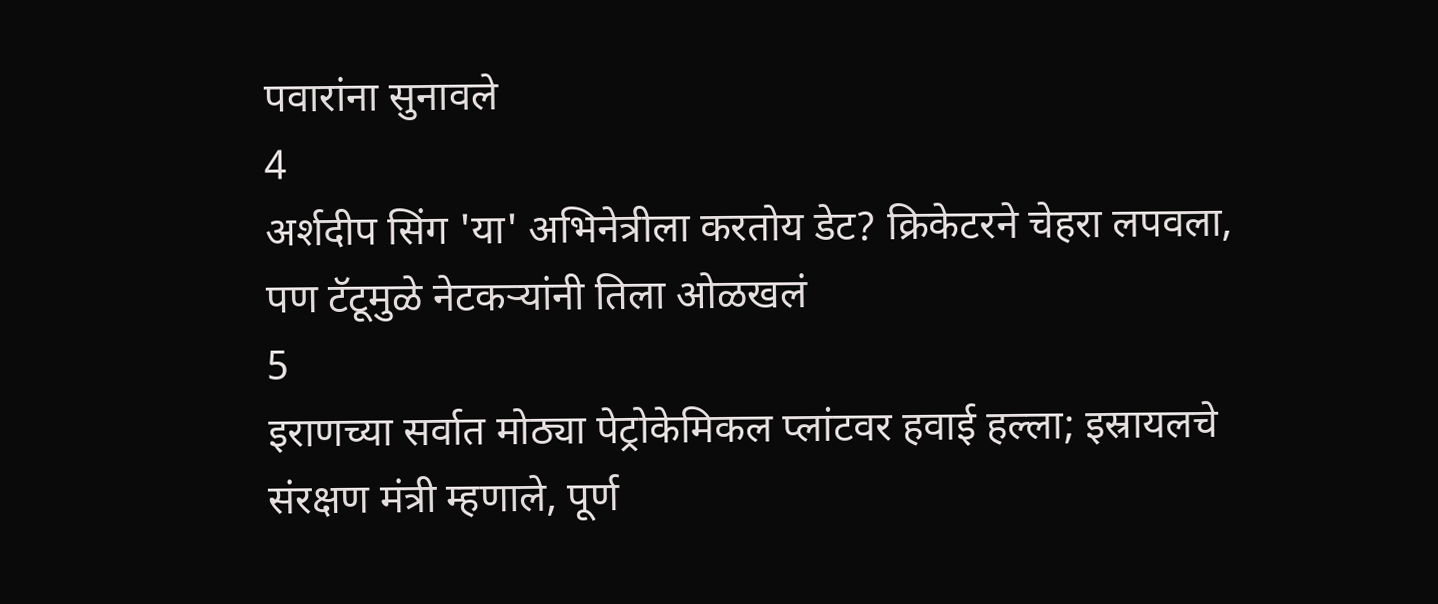पवारांना सुनावले
4
अर्शदीप सिंग 'या' अभिनेत्रीला करतोय डेट? क्रिकेटरने चेहरा लपवला, पण टॅटूमुळे नेटकऱ्यांनी तिला ओळखलं
5
इराणच्या सर्वात मोठ्या पेट्रोकेमिकल प्लांटवर हवाई हल्ला; इस्रायलचे संरक्षण मंत्री म्हणाले, पूर्ण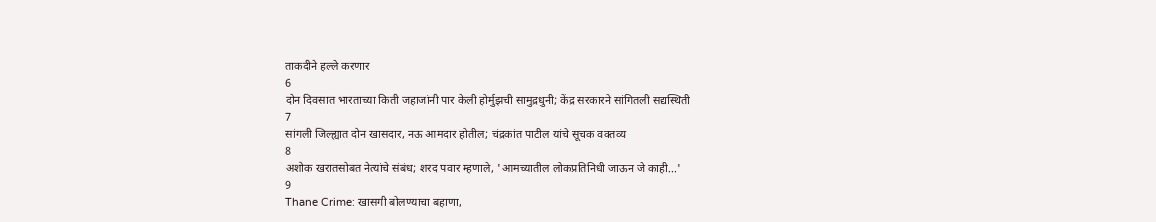ताकदीने हल्ले करणार
6
दोन दिवसात भारताच्या किती जहाजांनी पार केली होर्मुझची सामुद्रधुनी; केंद्र सरकारने सांगितली सद्यस्थिती
7
सांगली जिल्ह्यात दोन खासदार, नऊ आमदार होतील; चंद्रकांत पाटील यांचे सूचक वक्तव्य
8
अशोक खरातसोबत नेत्यांचे संबंध; शरद पवार म्हणाले, 'आमच्यातील लोकप्रतिनिधी जाऊन जे काही...'
9
Thane Crime: खासगी बोलण्याचा बहाणा,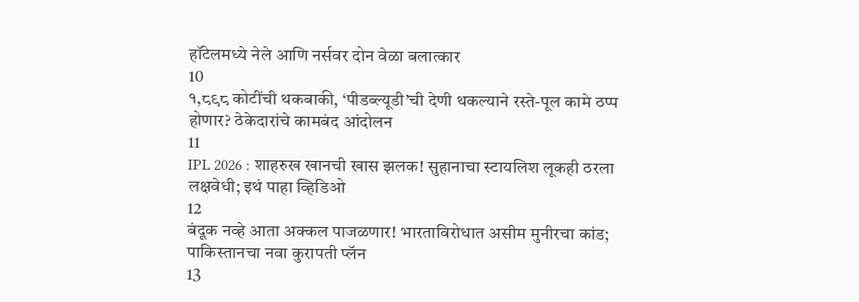हॉटेलमध्ये नेले आणि नर्सवर दोन वेळा बलात्कार
10
१,८९८ कोटींची थकबाकी, ‘पीडब्ल्यूडी’ची देणी थकल्याने रस्ते-पूल कामे ठप्प होणार? ठेकेदारांचे कामबंद आंदोलन
11
IPL 2026 : शाहरुख खानची खास झलक! सुहानाचा स्टायलिश लूकही ठरला लक्षवेधी; इथं पाहा व्हिडिओ
12
बंदूक नव्हे आता अक्कल पाजळणार! भारताविरोधात असीम मुनीरचा कांड; पाकिस्तानचा नवा कुरापती प्लॅन
13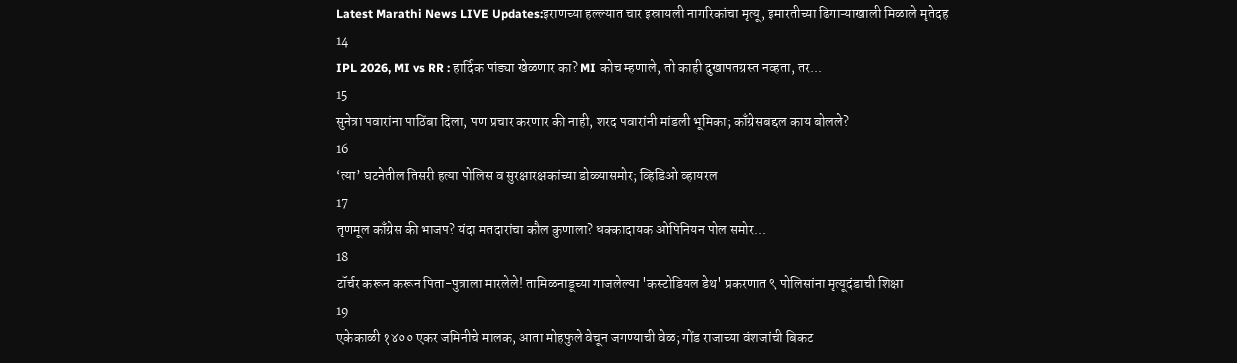Latest Marathi News LIVE Updates:इराणच्या हल्ल्यात चार इस्रायली नागरिकांचा मृत्यू, इमारतीच्या ढिगाऱ्याखाली मिळाले मृतेदह
14
IPL 2026, MI vs RR : हार्दिक पांड्या खेळणार का? MI कोच म्हणाले, तो काही दुखापतग्रस्त नव्हता, तर...
15
सुनेत्रा पवारांना पाठिंबा दिला, पण प्रचार करणार की नाही, शरद पवारांनी मांडली भूमिका; काँग्रेसबद्दल काय बोलले?
16
‘त्या’ घटनेतील तिसरी हत्या पोलिस व सुरक्षारक्षकांच्या डोळ्यासमोर; व्हिडिओ व्हायरल
17
तृणमूल काँग्रेस की भाजप? यंदा मतदारांचा कौल कुणाला? धक्कादायक ओपिनियन पोल समोर...
18
टॉर्चर करून करून पिता-पुत्राला मारलेले! तामिळनाडूच्या गाजलेल्या 'कस्टोडियल डेथ' प्रकरणात ९ पोलिसांना मृत्यूदंडाची शिक्षा
19
एकेकाळी १४०० एकर जमिनीचे मालक, आता मोहफुले वेचून जगण्याची वेळ; गोंड राजाच्या वंशजांची बिकट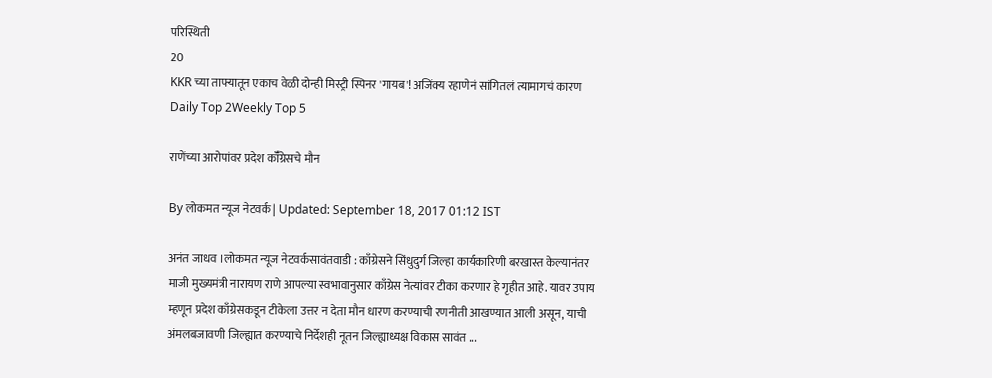परिस्थिती
20
KKR च्या ताफ्यातून एकाच वेळी दोन्ही मिस्ट्री स्पिनर 'गायब'! अजिंक्य रहाणेनं सांगितलं त्यामागचं कारण
Daily Top 2Weekly Top 5

राणेंच्या आरोपांवर प्रदेश कॉँग्रेसचे मौन

By लोकमत न्यूज नेटवर्क | Updated: September 18, 2017 01:12 IST

अनंत जाधव ।लोकमत न्यूज नेटवर्कसावंतवाडी : काँग्रेसने सिंधुदुर्ग जिल्हा कार्यकारिणी बरखास्त केल्यानंतर माजी मुख्यमंत्री नारायण राणे आपल्या स्वभावानुसार काँग्रेस नेत्यांवर टीका करणार हे गृहीत आहे. यावर उपाय म्हणून प्रदेश काँग्रेसकडून टीकेला उत्तर न देता मौन धारण करण्याची रणनीती आखण्यात आली असून, याची अंमलबजावणी जिल्ह्यात करण्याचे निर्देशही नूतन जिल्ह्याध्यक्ष विकास सावंत ...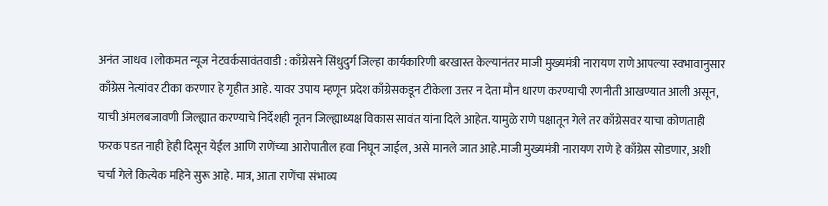अनंत जाधव ।लोकमत न्यूज नेटवर्कसावंतवाडी : काँग्रेसने सिंधुदुर्ग जिल्हा कार्यकारिणी बरखास्त केल्यानंतर माजी मुख्यमंत्री नारायण राणे आपल्या स्वभावानुसार काँग्रेस नेत्यांवर टीका करणार हे गृहीत आहे. यावर उपाय म्हणून प्रदेश काँग्रेसकडून टीकेला उत्तर न देता मौन धारण करण्याची रणनीती आखण्यात आली असून, याची अंमलबजावणी जिल्ह्यात करण्याचे निर्देशही नूतन जिल्ह्याध्यक्ष विकास सावंत यांना दिले आहेत. यामुळे राणे पक्षातून गेले तर काँग्रेसवर याचा कोणताही फरक पडत नाही हेही दिसून येईल आणि राणेंच्या आरोपातील हवा निघून जाईल, असे मानले जात आहे.माजी मुख्यमंत्री नारायण राणे हे काँग्रेस सोडणार, अशी चर्चा गेले कित्येक महिने सुरू आहे. मात्र, आता राणेंचा संभाव्य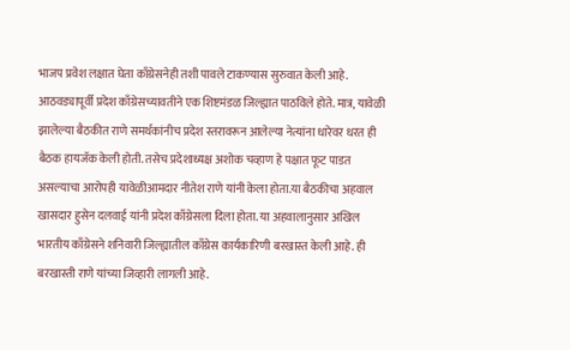भाजप प्रवेश लक्षात घेता काँग्रेसनेही तशी पावले टाकण्यास सुरुवात केली आहे. आठवड्यापूर्वी प्रदेश काँग्रेसच्यावतीने एक शिष्टमंडळ जिल्ह्यात पाठविले होते. मात्र, यावेळी झालेल्या बैठकीत राणे समर्थकांनीच प्रदेश स्तरावरून आलेल्या नेत्यांना धारेवर धरत ही बैठक हायजॅक केली होती. तसेच प्रदेशाध्यक्ष अशोक चव्हाण हे पक्षात फूट पाडत असल्याचा आरोपही यावेळीआमदार नीतेश राणे यांनी केला होता.या बैठकीचा अहवाल खासदार हुसेन दलवाई यांनी प्रदेश काँग्रेसला दिला होता. या अहवालानुसार अखिल भारतीय काँग्रेसने शनिवारी जिल्ह्यातील काँग्रेस कार्यकारिणी बरखास्त केली आहे. ही बरखास्ती राणे यांच्या जिव्हारी लागली आहे.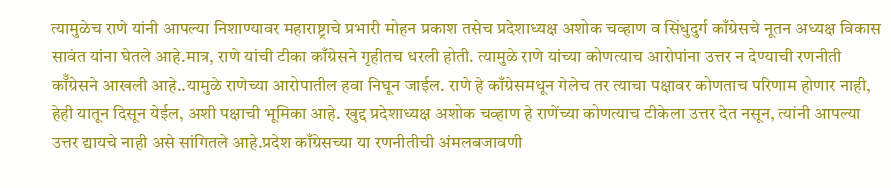त्यामुळेच राणे यांनी आपल्या निशाण्यावर महाराष्ट्राचे प्रभारी मोहन प्रकाश तसेच प्रदेशाध्यक्ष अशोक चव्हाण व सिंधुदुर्ग काँग्रेसचे नूतन अध्यक्ष विकास सावंत यांना घेतले आहे.मात्र, राणे यांची टीका काँग्रेसने गृहीतच धरली होती. त्यामुळे राणे यांच्या कोणत्याच आरोपांना उत्तर न देण्याची रणनीती कॉँग्रेसने आखली आहे..यामुळे राणेच्या आरोपातील हवा निघून जाईल. राणे हे काँग्रेसमधून गेलेच तर त्याचा पक्षावर कोणताच परिणाम होणार नाही, हेही यातून दिसून येईल, अशी पक्षाची भूमिका आहे. खुद्द प्रदेशाध्यक्ष अशोक चव्हाण हे राणेंच्या कोणत्याच टीकेला उत्तर देत नसून, त्यांनी आपल्या उत्तर द्यायचे नाही असे सांगितले आहे.प्रदेश काँग्रेसच्या या रणनीतीची अंमलबजावणी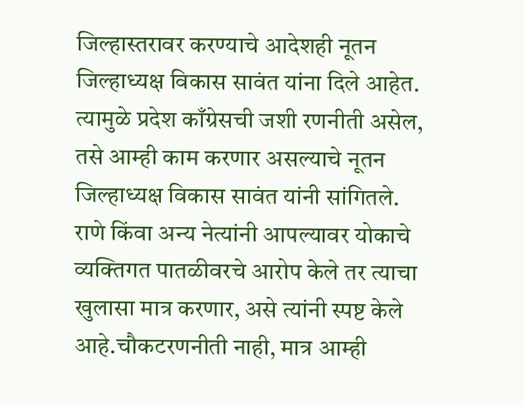जिल्हास्तरावर करण्याचे आदेशही नूतन जिल्हाध्यक्ष विकास सावंत यांना दिले आहेत. त्यामुळे प्रदेश काँग्रेसची जशी रणनीती असेल, तसे आम्ही काम करणार असल्याचे नूतन जिल्हाध्यक्ष विकास सावंत यांनी सांगितले. राणे किंवा अन्य नेत्यांनी आपल्यावर योकाचे व्यक्तिगत पातळीवरचे आरोप केले तर त्याचा खुलासा मात्र करणार, असे त्यांनी स्पष्ट केले आहे.चौकटरणनीती नाही, मात्र आम्ही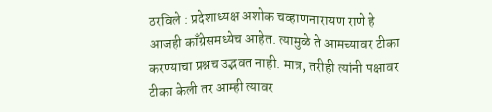ठरविले : प्रदेशाध्यक्ष अशोक चव्हाणनारायण राणे हे आजही काँग्रेसमध्येच आहेत. त्यामुळे ते आमच्यावर टीका करण्याचा प्रश्नच उद्भवत नाही. मात्र, तरीही त्यांनी पक्षावर टीका केली तर आम्ही त्यावर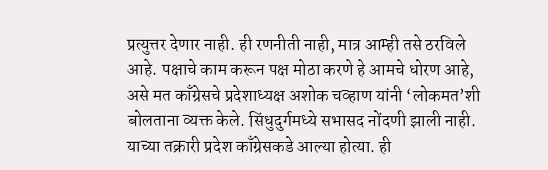प्रत्युत्तर देणार नाही. ही रणनीती नाही, मात्र आम्ही तसे ठरविले आहे. पक्षाचे काम करून पक्ष मोठा करणे हे आमचे धोरण आहे, असे मत काँग्रेसचे प्रदेशाध्यक्ष अशोक चव्हाण यांनी ‘लोकमत’शी बोलताना व्यक्त केले. सिंधुदुर्गमध्ये सभासद नोंदणी झाली नाही. याच्या तक्रारी प्रदेश काँग्रेसकडे आल्या होत्या. ही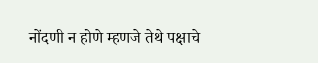नोंदणी न होणे म्हणजे तेथे पक्षाचे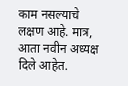काम नसल्याचे लक्षण आहे. मात्र, आता नवीन अध्यक्ष दिले आहेत.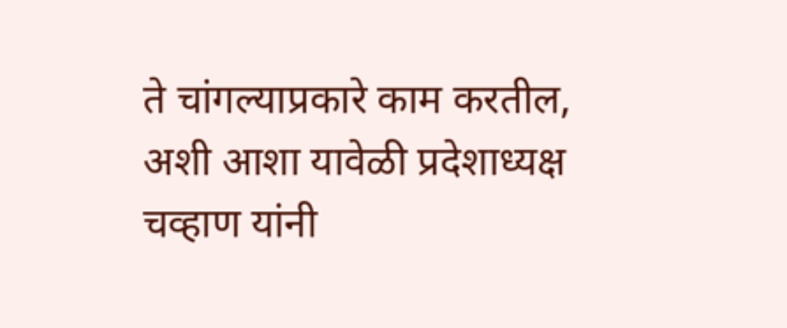ते चांगल्याप्रकारे काम करतील, अशी आशा यावेळी प्रदेशाध्यक्ष चव्हाण यांनी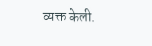व्यक्त केली.